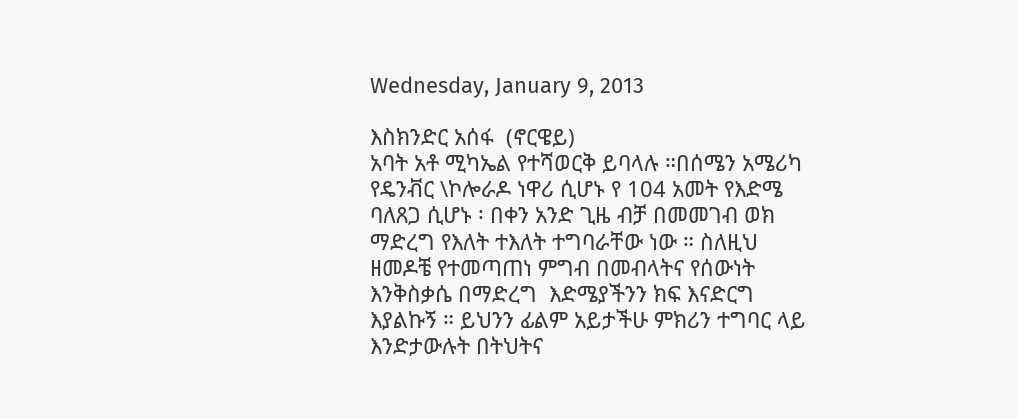Wednesday, January 9, 2013

እስክንድር አሰፋ  (ኖርዌይ)
አባት አቶ ሚካኤል የተሻወርቅ ይባላሉ ።በሰሜን አሜሪካ የዴንቭር \ኮሎራዶ ነዋሪ ሲሆኑ የ 104 አመት የእድሜ ባለጸጋ ሲሆኑ ፡ በቀን አንድ ጊዜ ብቻ በመመገብ ወክ ማድረግ የእለት ተእለት ተግባራቸው ነው ። ስለዚህ ዘመዶቼ የተመጣጠነ ምግብ በመብላትና የሰውነት  እንቅስቃሴ በማድረግ  እድሜያችንን ክፍ እናድርግ እያልኩኝ ። ይህንን ፊልም አይታችሁ ምክሪን ተግባር ላይ እንድታውሉት በትህትና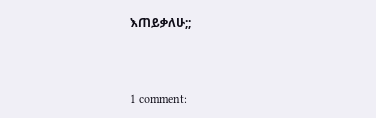እጠይቃለሁ;;



1 comment: